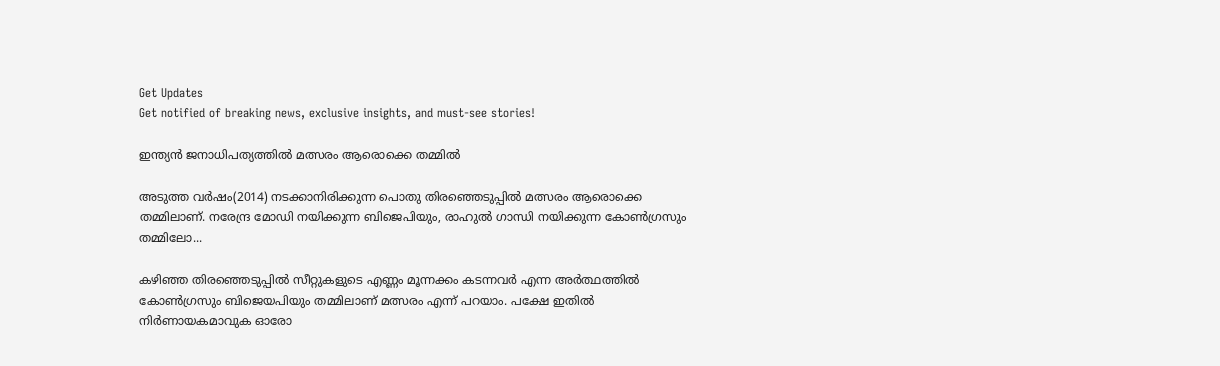Get Updates
Get notified of breaking news, exclusive insights, and must-see stories!

ഇന്ത്യന്‍ ജനാധിപത്യത്തില്‍ മത്സരം ആരൊക്കെ തമ്മില്‍

അടുത്ത വര്‍ഷം(2014) നടക്കാനിരിക്കുന്ന പൊതു തിരഞ്ഞെടുപ്പില്‍ മത്സരം ആരൊക്കെ തമ്മിലാണ്. നരേന്ദ്ര മോഡി നയിക്കുന്ന ബിജെപിയും, രാഹുല്‍ ഗാന്ധി നയിക്കുന്ന കോണ്‍ഗ്രസും തമ്മിലോ...

കഴിഞ്ഞ തിരഞ്ഞെടുപ്പില്‍ സീറ്റുകളുടെ എണ്ണം മൂന്നക്കം കടന്നവര്‍ എന്ന അര്‍ത്ഥത്തില്‍ കോണ്‍ഗ്രസും ബിജെയപിയും തമ്മിലാണ് മത്സരം എന്ന് പറയാം. പക്ഷേ ഇതില്‍ നിര്‍ണായകമാവുക ഓരോ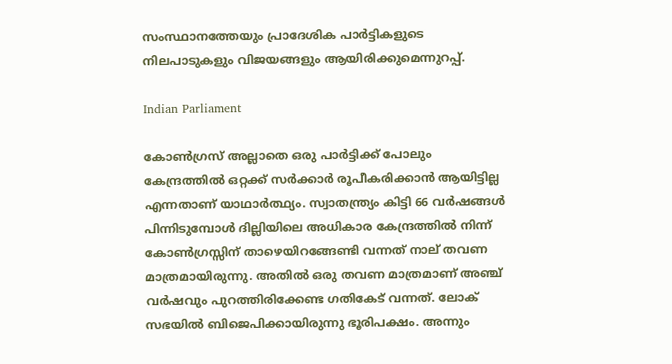സംസ്ഥാനത്തേയും പ്രാദേശിക പാര്‍ട്ടികളുടെ നിലപാടുകളും വിജയങ്ങളും ആയിരിക്കുമെന്നുറപ്പ്.

Indian Parliament

കോണ്‍ഗ്രസ് അല്ലാതെ ഒരു പാര്‍ട്ടിക്ക് പോലും കേന്ദ്രത്തില്‍ ഒറ്റക്ക് സര്‍ക്കാര്‍ രൂപീകരിക്കാന്‍ ആയിട്ടില്ല എന്നതാണ് യാഥാര്‍ത്ഥ്യം. സ്വാതന്ത്ര്യം കിട്ടി 66 വര്‍ഷങ്ങള്‍ പിന്നിടുമ്പോള്‍ ദില്ലിയിലെ അധികാര കേന്ദ്രത്തില്‍ നിന്ന് കോണ്‍ഗ്രസ്സിന് താഴെയിറങ്ങേണ്ടി വന്നത് നാല് തവണ മാത്രമായിരുന്നു. അതില്‍ ഒരു തവണ മാത്രമാണ് അഞ്ച് വര്‍ഷവും പുറത്തിരിക്കേണ്ട ഗതികേട് വന്നത്. ലോക് സഭയില്‍ ബിജെപിക്കായിരുന്നു ഭൂരിപക്ഷം. അന്നും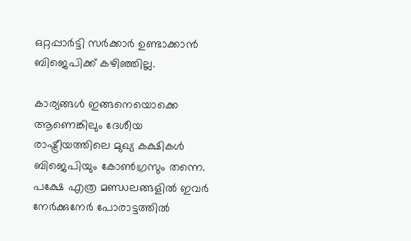ഒറ്റപ്പാര്‍ട്ടി സര്‍ക്കാര്‍ ഉണ്ടാക്കാന്‍ ബിജെപിക്ക് കഴിഞ്ഞില്ല.

കാര്യങ്ങള്‍ ഇങ്ങനെയൊക്കെ ആണെങ്കിലും ദേശീയ രാഷ്ട്രീയത്തിലെ മുഖ്യ കക്ഷികള്‍ ബിജെപിയും കോണ്‍ഗ്രസും തന്നെ. പക്ഷേ എത്ര മണ്ഡലങ്ങളില്‍ ഇവര്‍ നേര്‍ക്കുനേര്‍ പോരാട്ടത്തില്‍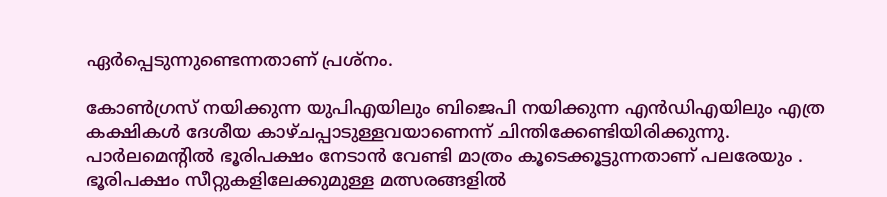ഏര്‍പ്പെടുന്നുണ്ടെന്നതാണ് പ്രശ്‌നം.

കോണ്‍ഗ്രസ് നയിക്കുന്ന യുപിഎയിലും ബിജെപി നയിക്കുന്ന എന്‍ഡിഎയിലും എത്ര കക്ഷികള്‍ ദേശീയ കാഴ്ചപ്പാടുള്ളവയാണെന്ന് ചിന്തിക്കേണ്ടിയിരിക്കുന്നു. പാര്‍ലമെന്റില്‍ ഭൂരിപക്ഷം നേടാന്‍ വേണ്ടി മാത്രം കൂടെക്കൂട്ടുന്നതാണ് പലരേയും . ഭൂരിപക്ഷം സീറ്റുകളിലേക്കുമുള്ള മത്സരങ്ങളില്‍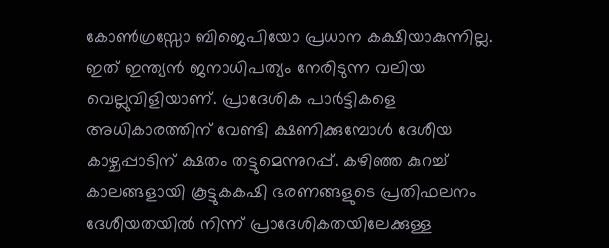കോണ്‍ഗ്രസ്സോ ബിജെപിയോ പ്രധാന കക്ഷിയാകുന്നില്ല. ഇത് ഇന്ത്യന്‍ ജനാധിപത്യം നേരിടുന്ന വലിയ വെല്ലുവിളിയാണ്. പ്രാദേശിക പാര്‍ട്ടികളെ അധികാരത്തിന് വേണ്ടി ക്ഷണിക്കുമ്പോള്‍ ദേശീയ കാഴ്ചപ്പാടിന് ക്ഷതം തട്ടുമെന്നുറപ്പ്. കഴിഞ്ഞ കുറച്ച് കാലങ്ങളായി കൂട്ടുകകഷി ഭരണങ്ങളുടെ പ്രതിഫലനം ദേശീയതയില്‍ നിന്ന് പ്രാദേശികതയിലേക്കുള്ള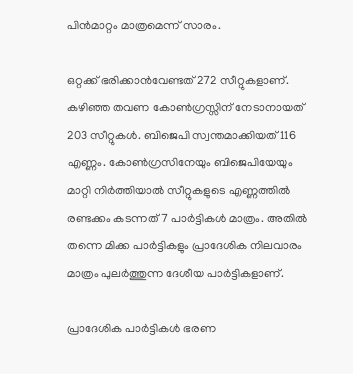പിന്‍മാറ്റം മാത്രമെന്ന് സാരം.

ഒറ്റക്ക് ഭരിക്കാന്‍വേണ്ടത് 272 സീറ്റുകളാണ്. കഴിഞ്ഞ തവണ കോണ്‍ഗ്രസ്സിന് നേടാനായത് 203 സീറ്റുകള്‍. ബിജെപി സ്വന്തമാക്കിയത് 116 എണ്ണം. കോണ്‍ഗ്രസിനേയും ബിജെപിയേയും മാറ്റി നിര്‍ത്തിയാല്‍ സീറ്റുകളുടെ എണ്ണത്തില്‍ രണ്ടക്കം കടന്നത് 7 പാര്‍ട്ടികള്‍ മാത്രം. അതില്‍ തന്നെ മിക്ക പാര്‍ട്ടികളും പ്രാദേശിക നിലവാരം മാത്രം പുലര്‍ത്തുന്ന ദേശീയ പാര്‍ട്ടികളാണ്.

പ്രാദേശിക പാര്‍ട്ടികള്‍ ഭരണ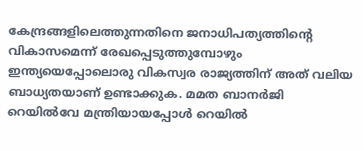കേന്ദ്രങ്ങളിലെത്തുന്നതിനെ ജനാധിപത്യത്തിന്റെ വികാസമെന്ന് രേഖപ്പെടുത്തുമ്പോഴും ഇന്ത്യയെപ്പോലൊരു വികസ്വര രാജ്യത്തിന് അത് വലിയ ബാധ്യതയാണ് ഉണ്ടാക്കുക. മമത ബാനര്‍ജി റെയില്‍വേ മന്ത്രിയായപ്പോള്‍ റെയില്‍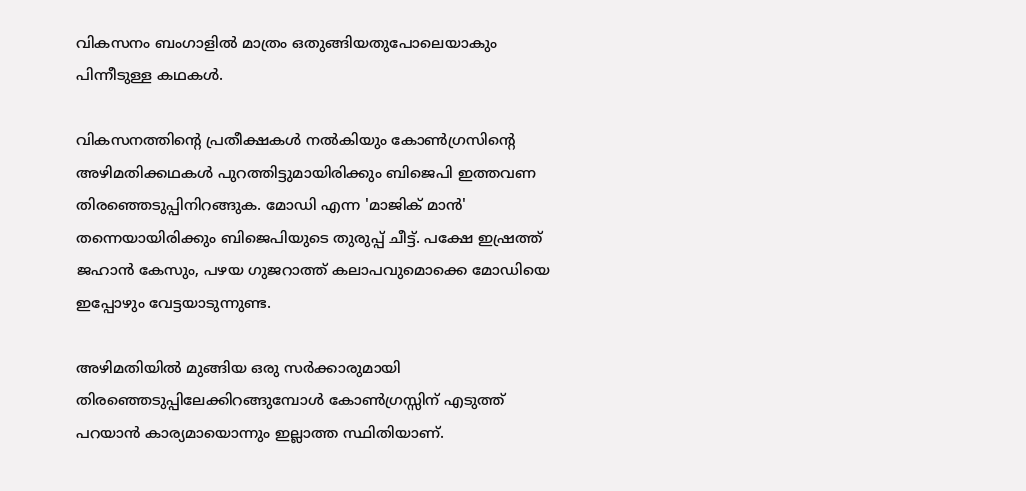വികസനം ബംഗാളില്‍ മാത്രം ഒതുങ്ങിയതുപോലെയാകും പിന്നീടുള്ള കഥകള്‍.

വികസനത്തിന്റെ പ്രതീക്ഷകള്‍ നല്‍കിയും കോണ്‍ഗ്രസിന്റെ അഴിമതിക്കഥകള്‍ പുറത്തിട്ടുമായിരിക്കും ബിജെപി ഇത്തവണ തിരഞ്ഞെടുപ്പിനിറങ്ങുക. മോഡി എന്ന 'മാജിക് മാന്‍' തന്നെയായിരിക്കും ബിജെപിയുടെ തുരുപ്പ് ചീട്ട്. പക്ഷേ ഇഷ്രത്ത് ജഹാന്‍ കേസും, പഴയ ഗുജറാത്ത് കലാപവുമൊക്കെ മോഡിയെ ഇപ്പോഴും വേട്ടയാടുന്നുണ്ട.

അഴിമതിയില്‍ മുങ്ങിയ ഒരു സര്‍ക്കാരുമായി തിരഞ്ഞെടുപ്പിലേക്കിറങ്ങുമ്പോള്‍ കോണ്‍ഗ്രസ്സിന് എടുത്ത് പറയാന്‍ കാര്യമായൊന്നും ഇല്ലാത്ത സ്ഥിതിയാണ്.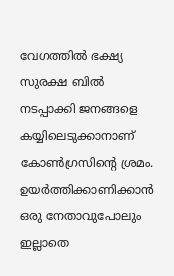വേഗത്തില്‍ ഭക്ഷ്യ സുരക്ഷ ബില്‍ നടപ്പാക്കി ജനങ്ങളെ കയ്യിലെടുക്കാനാണ് കോണ്‍ഗ്രസിന്റെ ശ്രമം. ഉയര്‍ത്തിക്കാണിക്കാന്‍ ഒരു നേതാവുപോലും ഇല്ലാതെ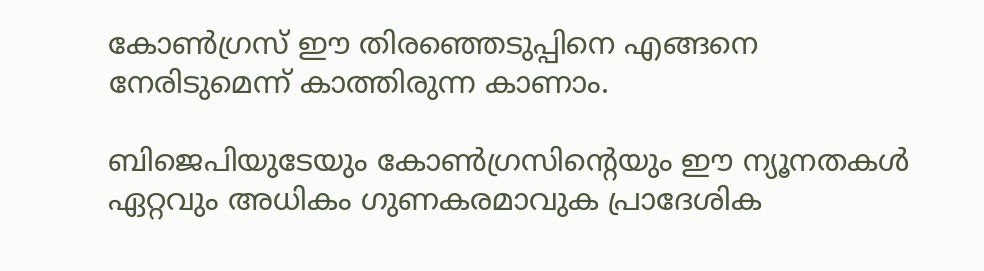കോണ്‍ഗ്രസ് ഈ തിരഞ്ഞെടുപ്പിനെ എങ്ങനെ നേരിടുമെന്ന് കാത്തിരുന്ന കാണാം.

ബിജെപിയുടേയും കോണ്‍ഗ്രസിന്റെയും ഈ ന്യൂനതകള്‍ ഏറ്റവും അധികം ഗുണകരമാവുക പ്രാദേശിക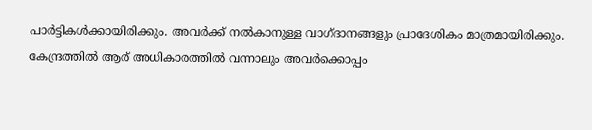പാര്‍ട്ടികള്‍ക്കായിരിക്കും. അവര്‍ക്ക് നല്‍കാനുള്ള വാഗ്ദാനങ്ങളും പ്രാദേശികം മാത്രമായിരിക്കും. കേന്ദ്രത്തില്‍ ആര് അധികാരത്തില്‍ വന്നാലും അവര്‍ക്കൊപ്പം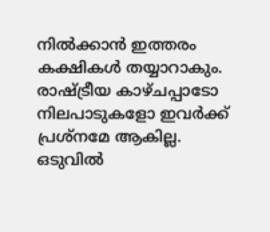നില്‍ക്കാന്‍ ഇത്തരം കക്ഷികള്‍ തയ്യാറാകും. രാഷ്ട്രീയ കാഴ്ചപ്പാടോ നിലപാടുകളോ ഇവര്‍ക്ക് പ്രശ്‌നമേ ആകില്ല. ഒടുവില്‍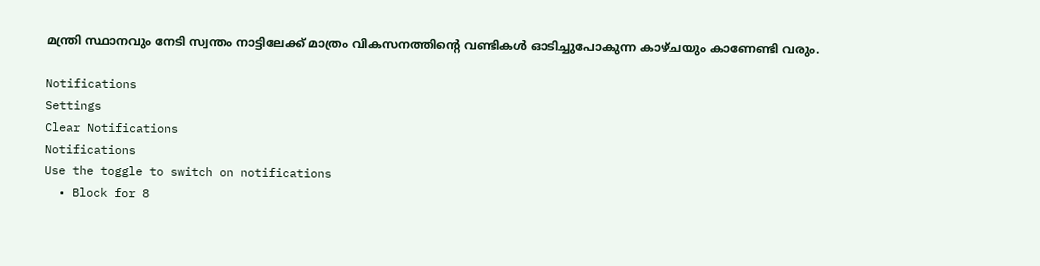മന്ത്രി സ്ഥാനവും നേടി സ്വന്തം നാട്ടിലേക്ക് മാത്രം വികസനത്തിന്റെ വണ്ടികള്‍ ഓടിച്ചുപോകുന്ന കാഴ്ചയും കാണേണ്ടി വരും.

Notifications
Settings
Clear Notifications
Notifications
Use the toggle to switch on notifications
  • Block for 8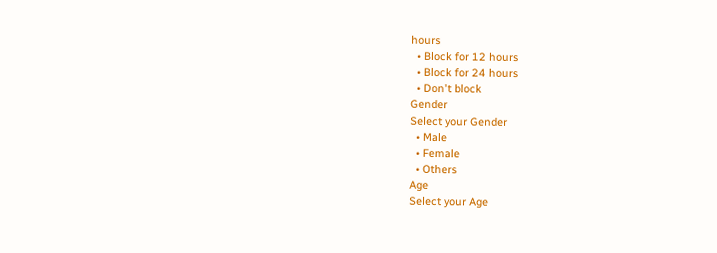hours
  • Block for 12 hours
  • Block for 24 hours
  • Don't block
Gender
Select your Gender
  • Male
  • Female
  • Others
Age
Select your Age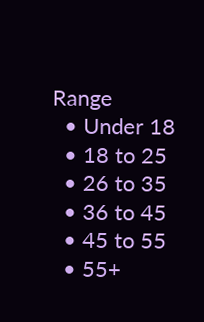Range
  • Under 18
  • 18 to 25
  • 26 to 35
  • 36 to 45
  • 45 to 55
  • 55+